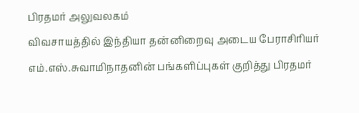பிரதமர் அலுவலகம்
விவசாயத்தில் இந்தியா தன்னிறைவு அடைய பேராசிரியர் எம்.எஸ்.சுவாமிநாதனின் பங்களிப்புகள் குறித்து பிரதமர்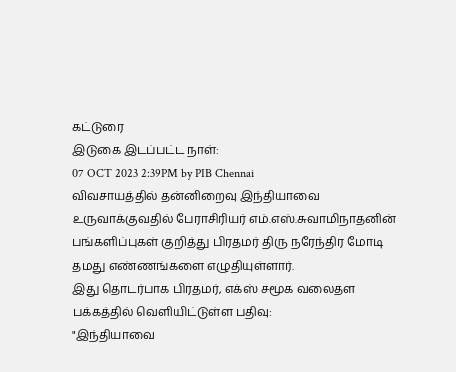கட்டுரை
இடுகை இடப்பட்ட நாள்:
07 OCT 2023 2:39PM by PIB Chennai
விவசாயத்தில் தன்னிறைவு இந்தியாவை உருவாக்குவதில் பேராசிரியர் எம்.எஸ்.சுவாமிநாதனின் பங்களிப்புகள் குறித்து பிரதமர் திரு நரேந்திர மோடி தமது எண்ணங்களை எழுதியுள்ளார்.
இது தொடர்பாக பிரதமர், எக்ஸ் சமூக வலைதள பக்கத்தில் வெளியிட்டுள்ள பதிவு:
"இந்தியாவை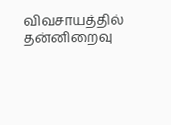விவசாயத்தில் தன்னிறைவு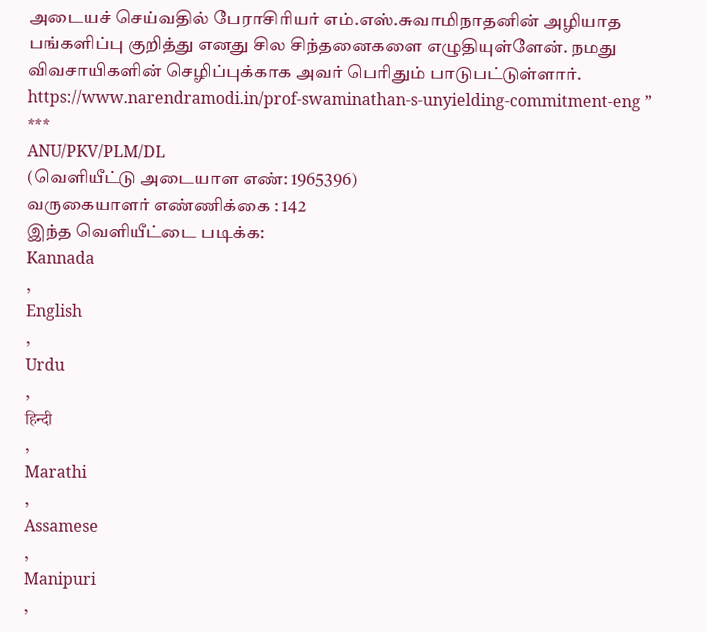அடையச் செய்வதில் பேராசிரியர் எம்.எஸ்.சுவாமிநாதனின் அழியாத பங்களிப்பு குறித்து எனது சில சிந்தனைகளை எழுதியுள்ளேன். நமது விவசாயிகளின் செழிப்புக்காக அவர் பெரிதும் பாடுபட்டுள்ளார்.
https://www.narendramodi.in/prof-swaminathan-s-unyielding-commitment-eng ”
***
ANU/PKV/PLM/DL
(வெளியீட்டு அடையாள எண்: 1965396)
வருகையாளர் எண்ணிக்கை : 142
இந்த வெளியீட்டை படிக்க:
Kannada
,
English
,
Urdu
,
हिन्दी
,
Marathi
,
Assamese
,
Manipuri
,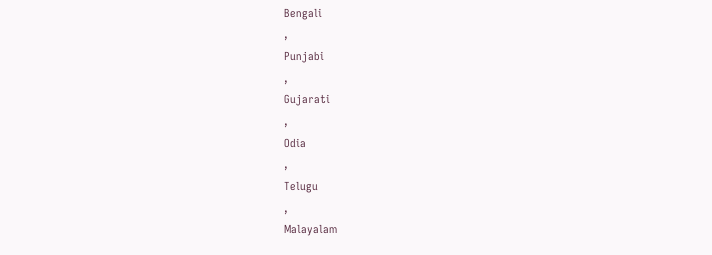Bengali
,
Punjabi
,
Gujarati
,
Odia
,
Telugu
,
Malayalam